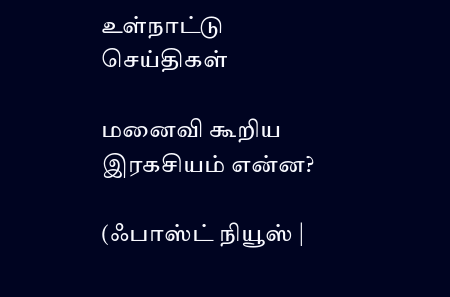உள்நாட்டு செய்திகள்

மனைவி கூறிய இரகசியம் என்ன?

(ஃபாஸ்ட் நியூஸ் |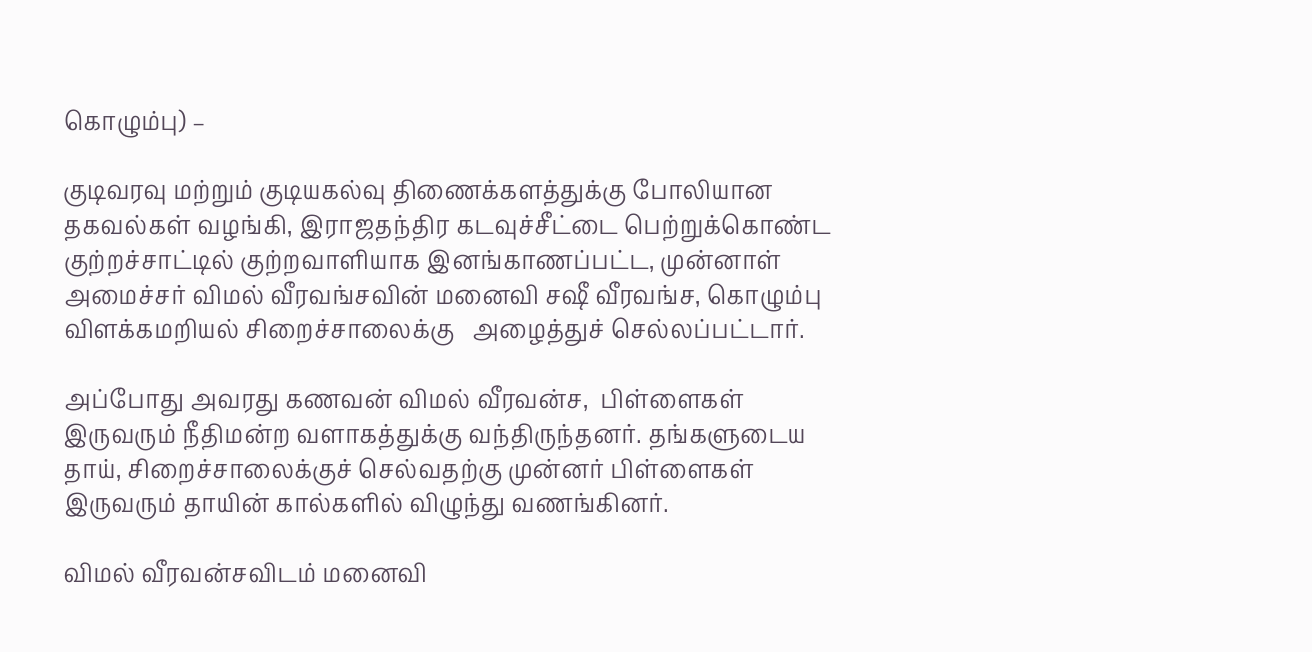கொழும்பு) –

குடிவரவு மற்றும் குடியகல்வு திணைக்களத்துக்கு போலியான தகவல்கள் வழங்கி, இராஜதந்திர கடவுச்சீட்டை பெற்றுக்கொண்ட குற்றச்சாட்டில் குற்றவாளியாக இனங்காணப்பட்ட, முன்னாள் அமைச்சர் விமல் வீரவங்சவின் மனைவி சஷீ வீரவங்ச, கொழும்பு விளக்கமறியல் சிறைச்சாலைக்கு   அழைத்துச் செல்லப்பட்டார்.

அப்போது அவரது கணவன் விமல் வீரவன்ச,  பிள்ளைகள் இருவரும் நீதிமன்ற வளாகத்துக்கு வந்திருந்தனர். தங்களுடைய தாய், சிறைச்சாலைக்குச் செல்வதற்கு முன்னர் பிள்ளைகள் இருவரும் தாயின் கால்களில் விழுந்து வணங்கினர்.

விமல் வீரவன்சவிடம் மனைவி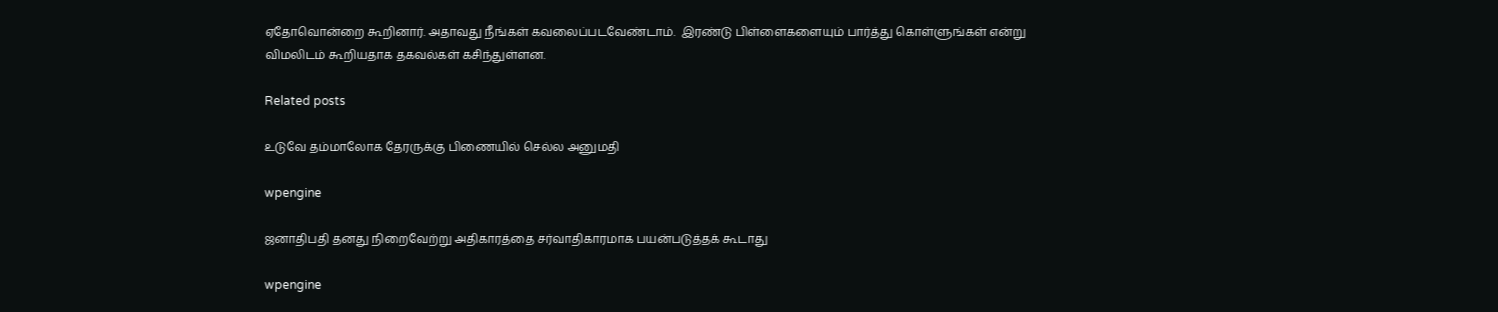ஏதோவொன்றை கூறினார். அதாவது நீங்கள் கவலைப்படவேண்டாம்.  இரண்டு பிள்ளைகளையும் பார்த்து கொள்ளுங்கள் என்று விமலிடம் கூறியதாக தகவல்கள் கசிந்துள்ளன.

Related posts

உடுவே தம்மாலோக தேரருக்கு பிணையில் செல்ல அனுமதி

wpengine

ஜனாதிபதி தனது நிறைவேற்று அதிகாரத்தை சர்வாதிகாரமாக பயன்படுத்தக் கூடாது

wpengine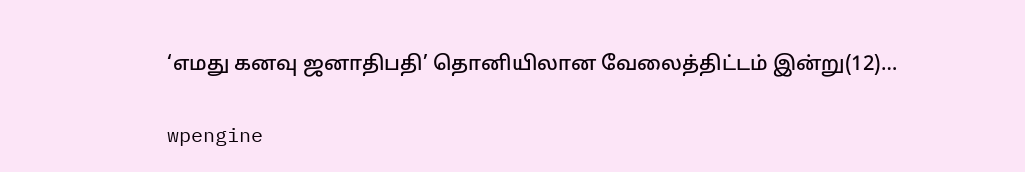‘எமது கனவு ஜனாதிபதி’ தொனியிலான வேலைத்திட்டம் இன்று(12)…

wpengine